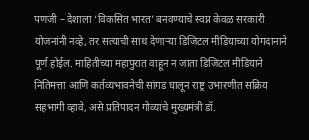पणजी – देशाला ‘विकसित भारत’ बनवण्याचे स्वप्न केवळ सरकारी योजनांनी नव्हे, तर सत्याची साथ देणाऱ्या डिजिटल मीडियाच्या योगदानाने पूर्ण होईल. माहितीच्या महापुरात वाहून न जाता डिजिटल मीडियाने नितिमत्ता आणि कर्तव्यभावनेची सांगड घालून राष्ट्र उभारणीत सक्रिय सहभागी व्हावे, असे प्रतिपादन गोव्याचे मुख्यमंत्री डॉ.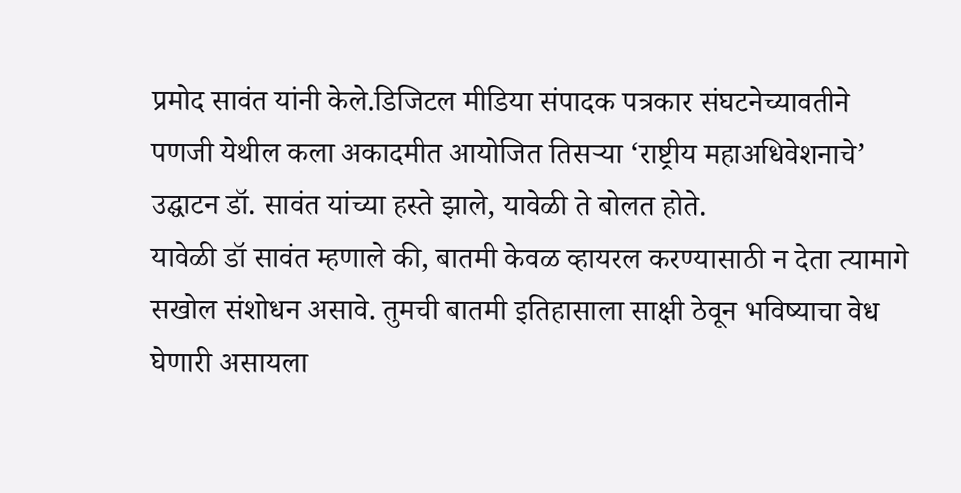प्रमोद सावंत यांनी केले.डिजिटल मीडिया संपादक पत्रकार संघटनेच्यावतीने पणजी येथील कला अकादमीत आयोजित तिसऱ्या ‘राष्ट्रीय महाअधिवेशनाचे’ उद्घाटन डॉ. सावंत यांच्या हस्ते झाले, यावेळी ते बोलत होते.
यावेळी डॉ सावंत म्हणाले की, बातमी केवळ व्हायरल करण्यासाठी न देता त्यामागे सखोल संशोधन असावे. तुमची बातमी इतिहासाला साक्षी ठेवून भविष्याचा वेध घेणारी असायला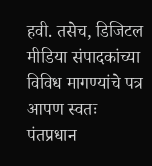हवी. तसेच, डिजिटल मीडिया संपादकांच्या विविध मागण्यांचे पत्र आपण स्वतः पंतप्रधान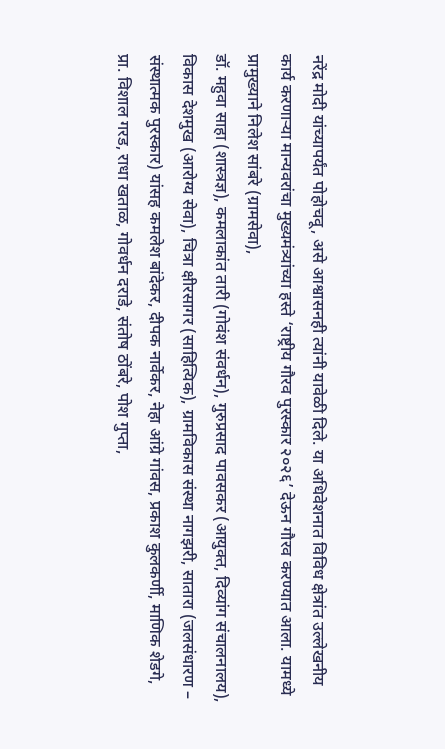नरेंद्र मोदी यांच्यापर्यंत पोहोचवू, असे आश्वासनही त्यांनी यावेळी दिले. या अधिवेशनात विविध क्षेत्रांत उल्लेखनीय कार्य करणाऱ्या मान्यवरांचा मुख्यमंत्र्यांच्या हस्ते ‘राष्ट्रीय गौरव पुरस्कार २०२६’ देऊन गौरव करण्यात आला. यामध्ये प्रामुख्याने निलेश सांबरे (ग्रामसेवा),
डॉ. महुवा साहा (शास्त्रज्ञ), कमलाकांत तारी (गोवंश संवर्धन), गुरुप्रसाद पावसकर (आयुक्त, दिव्यांग संचालनालय), विकास देशमुख (आरोग्य सेवा), चित्रा क्षीरसागर (साहित्यिक), ग्रामविकास संस्था नागझरी, सातारा (जलसंधारण – संस्थात्मक पुरस्कार) यांसह कमलेश बांदेकर, दीपक नार्वेकर, नेहा आंग्रे गांवस, प्रकाश कुलकर्णी, माणिक शेडगे, प्रा. विशाल गरड, राधा खताळ, गोवर्धन दराडे, संतोष ठोंबरे, पोश गुप्ता,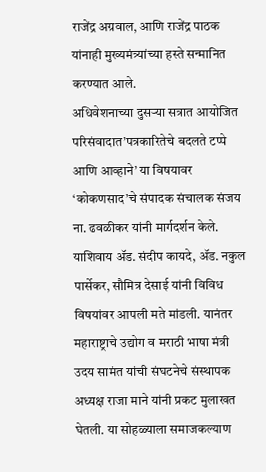राजेंद्र अग्रवाल, आणि राजेंद्र पाठक यांनाही मुख्यमंत्र्यांच्या हस्ते सन्मानित करण्यात आले.
अधिवेशनाच्या दुसऱ्या सत्रात आयोजित परिसंवादात’पत्रकारितेचे बदलते टप्पे आणि आव्हाने’ या विषयावर ‘कोकणसाद’चे संपादक संचालक संजय ना. ढवळीकर यांनी मार्गदर्शन केले. याशिवाय ॲड. संदीप कायदे, ॲड. नकुल पार्सेकर, सौमित्र देसाई यांनी विविध विषयांवर आपली मते मांडली. यानंतर महाराष्ट्राचे उद्योग व मराठी भाषा मंत्री उदय सामंत यांची संघटनेचे संस्थापक अध्यक्ष राजा माने यांनी प्रकट मुलाखत घेतली. या सोहळ्याला समाजकल्याण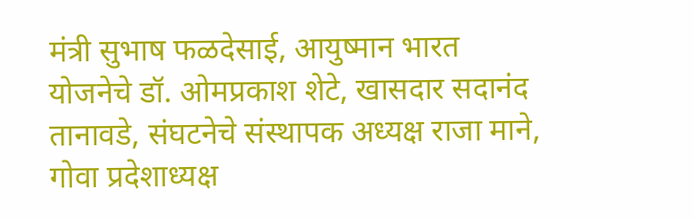मंत्री सुभाष फळदेसाई, आयुष्मान भारत योजनेचे डॉ. ओमप्रकाश शेटे, खासदार सदानंद तानावडे, संघटनेचे संस्थापक अध्यक्ष राजा माने, गोवा प्रदेशाध्यक्ष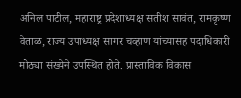अनिल पाटील, महाराष्ट्र प्रदेशाध्यक्ष सतीश सावंत, रामकृष्ण वेताळ, राज्य उपाध्यक्ष सागर चव्हाण यांच्यासह पदाधिकारी मोठ्या संख्येने उपस्थित होते. प्रास्ताविक विकास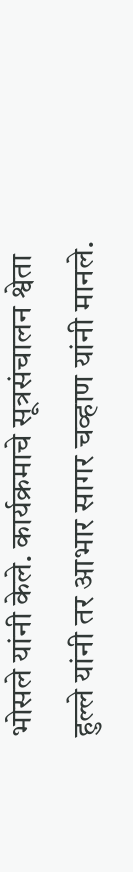भोसले यांनी केले. कार्यक्रमाचे सूत्रसंचालन श्वेता हुल्ले यांनी तर आभार सागर चव्हाण यांनी मानले.